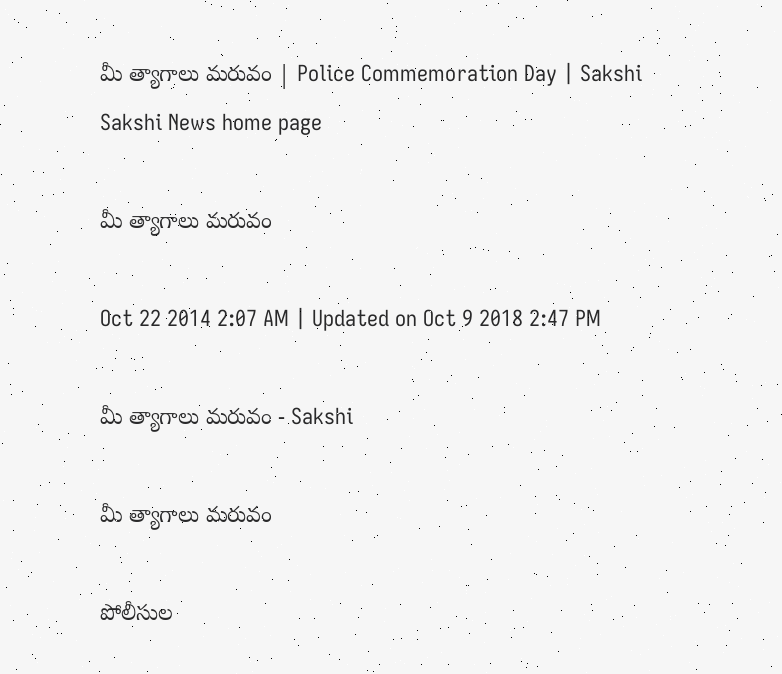మీ త్యాగాలు మరువం | Police Commemoration Day | Sakshi
Sakshi News home page

మీ త్యాగాలు మరువం

Oct 22 2014 2:07 AM | Updated on Oct 9 2018 2:47 PM

మీ త్యాగాలు మరువం - Sakshi

మీ త్యాగాలు మరువం

పోలీసుల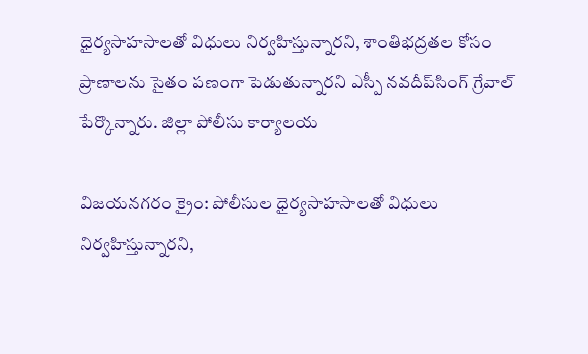ధైర్యసాహసాలతో విధులు నిర్వహిస్తున్నారని, శాంతిభద్రతల కోసం ప్రాణాలను సైతం పణంగా పెడుతున్నారని ఎస్పీ నవదీప్‌సింగ్ గ్రేవాల్ పేర్కొన్నారు. జిల్లా పోలీసు కార్యాలయ

విజయనగరం క్రైం: పోలీసుల ధైర్యసాహసాలతో విధులు నిర్వహిస్తున్నారని,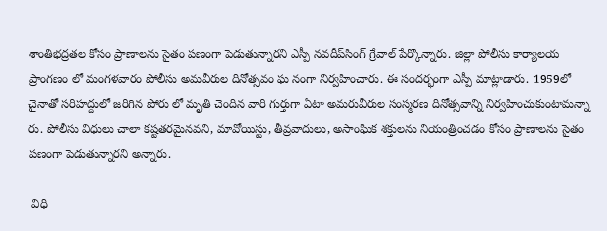శాంతిభద్రతల కోసం ప్రాణాలను సైతం పణంగా పెడుతున్నారని ఎస్పీ నవదీప్‌సింగ్ గ్రేవాల్ పేర్కొన్నారు. జిల్లా పోలీసు కార్యాలయ ప్రాంగణం లో మంగళవారం పోలీసు అమవీరుల దినోత్సవం ఘ నంగా నిర్వహించారు. ఈ సందర్భంగా ఎస్పీ మాట్లాడారు. 1959లో చైనాతో సరిహద్దులో జరిగిన పోరు లో మృతి చెందిన వారి గుర్తుగా ఏటా అమరువీరుల సంస్మరణ దినోత్సవాన్ని నిర్వహించుకుంటామన్నా రు. పోలీసు విధులు చాలా కష్టతరమైనవని, మావోయిస్టు, తీవ్రవాదులు, అసాంఘిక శక్తులను నియంత్రించడం కోసం ప్రాణాలను సైతం పణంగా పెడుతున్నారని అన్నారు.

 విధి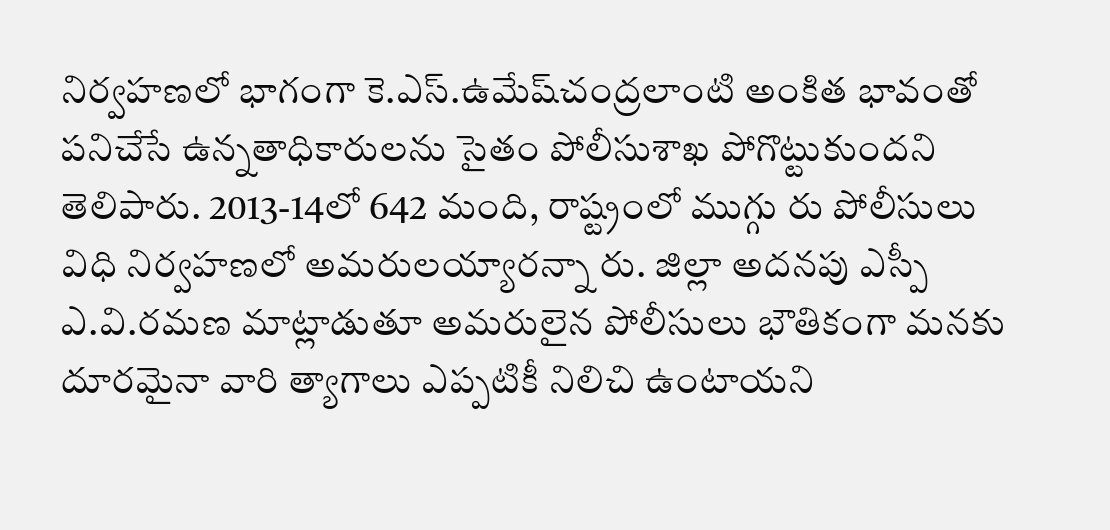నిర్వహణలో భాగంగా కె.ఎస్.ఉమేష్‌చంద్రలాంటి అంకిత భావంతో పనిచేసే ఉన్నతాధికారులను సైతం పోలీసుశాఖ పోగొట్టుకుందని తెలిపారు. 2013-14లో 642 మంది, రాష్ట్రంలో ముగ్గు రు పోలీసులు విధి నిర్వహణలో అమరులయ్యారన్నా రు. జిల్లా అదనపు ఎస్పీ ఎ.వి.రమణ మాట్లాడుతూ అమరులైన పోలీసులు భౌతికంగా మనకు దూరమైనా వారి త్యాగాలు ఎప్పటికీ నిలిచి ఉంటాయని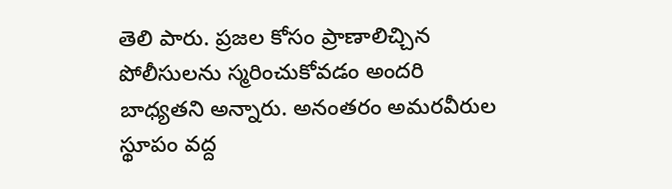తెలి పారు. ప్రజల కోసం ప్రాణాలిచ్చిన పోలీసులను స్మరించుకోవడం అందరి బాధ్యతని అన్నారు. అనంతరం అమరవీరుల స్థూపం వద్ద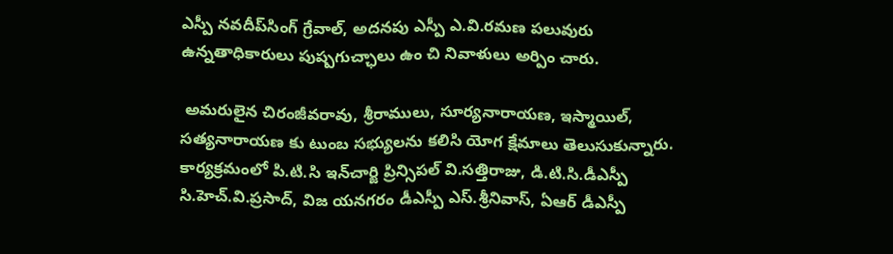ఎస్పీ నవదీప్‌సింగ్ గ్రేవాల్, అదనపు ఎస్పీ ఎ.వి.రమణ పలువురు ఉన్నతాధికారులు పుష్పగుచ్ఛాలు ఉం చి నివాళులు అర్పిం చారు.

 అమరులైన చిరంజీవరావు, శ్రీరాములు, సూర్యనారాయణ, ఇస్మాయిల్, సత్యనారాయణ కు టుంబ సభ్యులను కలిసి యోగ క్షేమాలు తెలుసుకున్నారు. కార్యక్రమంలో పి.టి.సి ఇన్‌చార్జి ప్రిన్సిపల్ వి.సత్తిరాజు, డి.టి.సి.డీఎస్పీ సి.హెచ్.వి.ప్రసాద్, విజ యనగరం డీఎస్పీ ఎస్.శ్రీనివాస్, ఏఆర్ డీఎస్పీ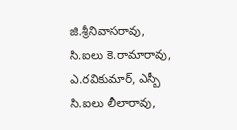జి.శ్రీనివాసరావు, సి.ఐలు కె.రామారావు, ఎ.రవికుమార్, ఎస్బీ సి.ఐలు లీలారావు,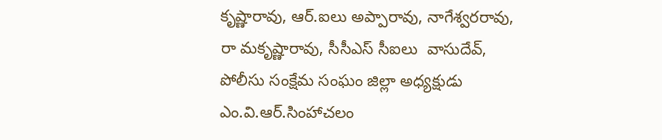కృష్ణారావు, ఆర్.ఐలు అప్పారావు, నాగేశ్వరరావు, రా మకృష్ణారావు, సీసీఎస్ సీఐలు  వాసుదేవ్, పోలీసు సంక్షేమ సంఘం జిల్లా అధ్యక్షుడు ఎం.వి.ఆర్.సింహాచలం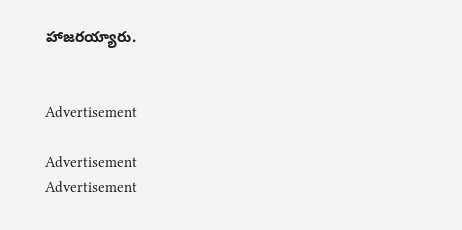హాజరయ్యారు.


Advertisement

Advertisement
Advertisement